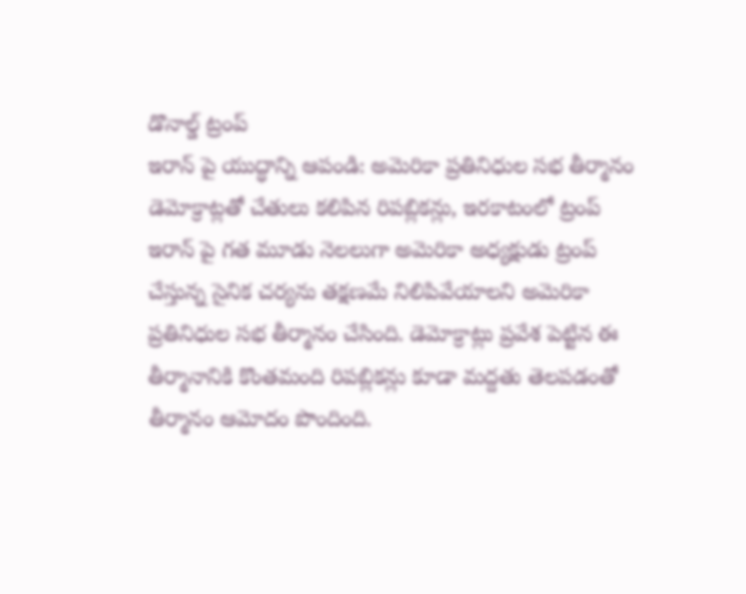డొనాల్డ్ ట్రంప్
ఇరాన్ పై యుద్ధాన్ని ఆపండి: అమెరికా ప్రతినిధుల సభ తీర్మానం
డెమోక్రాట్లతో చేతులు కలిపిన రిపబ్లికన్లు, ఇరకాటంలో ట్రంప్
ఇరాన్ పై గత మూడు నెలలుగా అమెరికా అధ్యక్షుడు ట్రంప్ చేస్తున్న సైనిక చర్యను తక్షణమే నిలిపివేయాలని అమెరికా ప్రతినిధుల సభ తీర్మానం చేసింది. డెమోక్రాట్లు ప్రవేశ పెట్టిన ఈ తీర్మానానికి కొంతమంది రిపబ్లికన్లు కూడా మద్దతు తెలపడంతో తీర్మానం ఆమోదం పొందింది.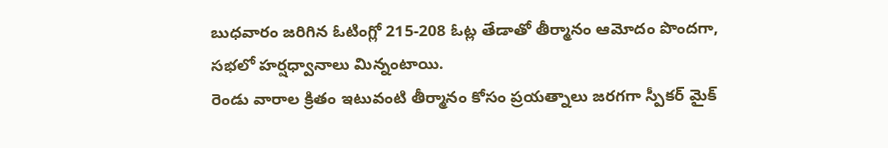బుధవారం జరిగిన ఓటింగ్లో 215-208 ఓట్ల తేడాతో తీర్మానం ఆమోదం పొందగా, సభలో హర్షధ్వానాలు మిన్నంటాయి.
రెండు వారాల క్రితం ఇటువంటి తీర్మానం కోసం ప్రయత్నాలు జరగగా స్పీకర్ మైక్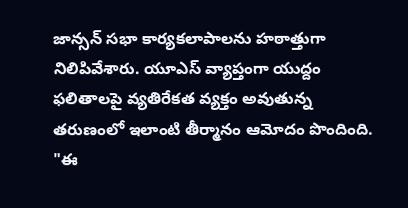జాన్సన్ సభా కార్యకలాపాలను హఠాత్తుగా నిలిపివేశారు. యూఎస్ వ్యాప్తంగా యుద్దం ఫలితాలపై వ్యతిరేకత వ్యక్తం అవుతున్న తరుణంలో ఇలాంటి తీర్మానం ఆమోదం పొందింది.
"ఈ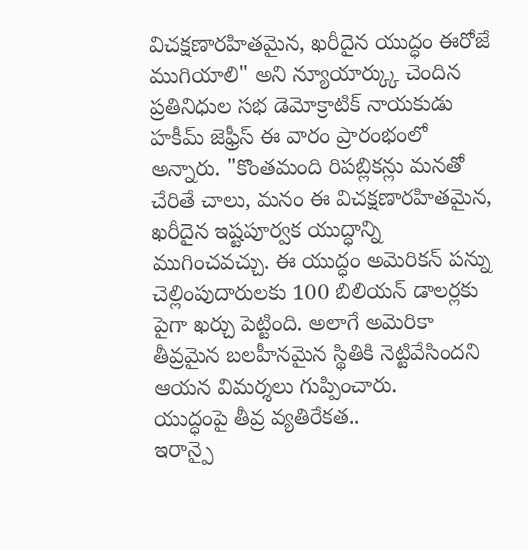విచక్షణారహితమైన, ఖరీదైన యుద్ధం ఈరోజే ముగియాలి" అని న్యూయార్క్కు చెందిన ప్రతినిధుల సభ డెమోక్రాటిక్ నాయకుడు హకీమ్ జెఫ్రీస్ ఈ వారం ప్రారంభంలో అన్నారు. "కొంతమంది రిపబ్లికన్లు మనతో చేరితే చాలు, మనం ఈ విచక్షణారహితమైన, ఖరీదైన ఇష్టపూర్వక యుద్ధాన్ని ముగించవచ్చు. ఈ యుద్ధం అమెరికన్ పన్ను చెల్లింపుదారులకు 100 బిలియన్ డాలర్లకు పైగా ఖర్చు పెట్టింది. అలాగే అమెరికా తీవ్రమైన బలహీనమైన స్థితికి నెట్టివేసిందని ఆయన విమర్శలు గుప్పించారు.
యుద్ధంపై తీవ్ర వ్యతిరేకత..
ఇరాన్పై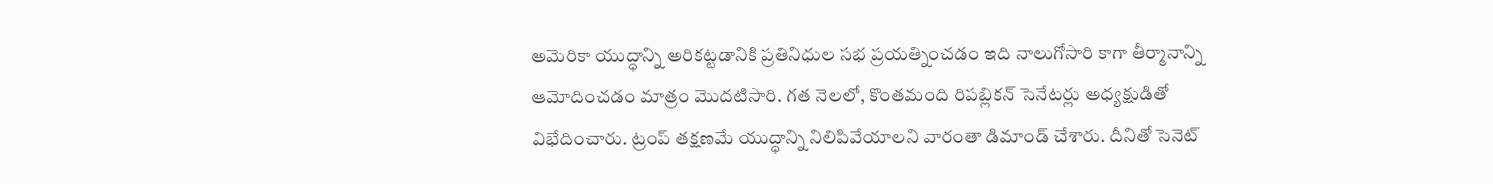అమెరికా యుద్ధాన్ని అరికట్టడానికి ప్రతినిధుల సభ ప్రయత్నించడం ఇది నాలుగోసారి కాగా తీర్మానాన్ని ఆమోదించడం మాత్రం మొదటిసారి. గత నెలలో, కొంతమంది రిపబ్లికన్ సెనేటర్లు అధ్యక్షుడితో విభేదించారు. ట్రంప్ తక్షణమే యుద్ధాన్ని నిలిపివేయాలని వారంతా డిమాండ్ చేశారు. దీనితో సెనెట్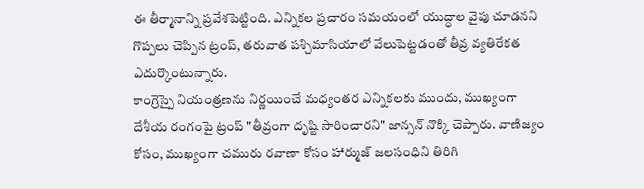ఈ తీర్మానాన్ని ప్రవేశపెట్టింది. ఎన్నికల ప్రచారం సమయంలో యుద్ధాల వైపు చూడనని గొప్పలు చెప్పిన ట్రంప్, తరువాత పశ్చిమాసియాలో వేలుపెట్టడంతో తీవ్ర వ్యతిరేకత ఎదుర్కొంటున్నారు.
కాంగ్రెస్పై నియంత్రణను నిర్ణయించే మధ్యంతర ఎన్నికలకు ముందు, ముఖ్యంగా దేశీయ రంగంపై ట్రంప్ "తీవ్రంగా దృష్టి సారించారని" జాన్సన్ నొక్కి చెప్పారు. వాణిజ్యం కోసం, ముఖ్యంగా చమురు రవాణా కోసం హార్ముజ్ జలసంధిని తిరిగి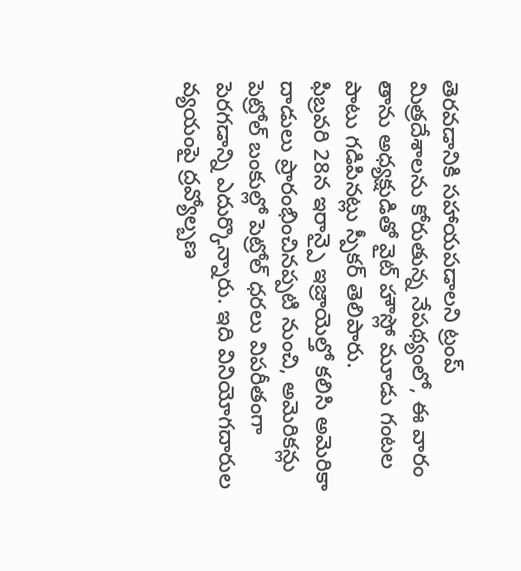తెరవడానికి సహాయపడాలని ట్రంప్ మిత్రదేశాలను కోరుతున్న నేపథ్యంలో, ఈ వారం తాను అధ్యక్షుడితో వైట్ హౌస్లో మూడు గంటల పాటు గడిపినట్లు స్పీకర్ తెలిపారు.
ఫిబ్రవరి 28న ఇరాన్పై ఇజ్రాయెల్తో కలిసి అమెరికా దాడులు ప్రారంభించినప్పటి నుంచి, అమెరికన్లు పెట్రోల్ బంకుల్లో పెట్రోల్ ధరలు విపరీతంగా పెరగడాన్ని ఎదుర్కొన్నారు. ఇది వినియోగదారుల వ్యయంపై ద్రవ్యోల్బణ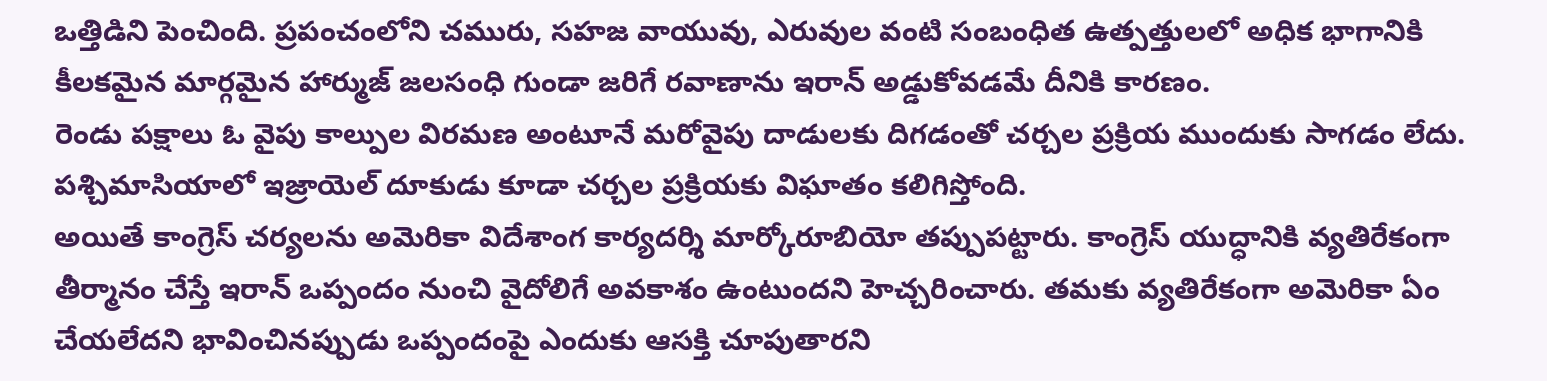ఒత్తిడిని పెంచింది. ప్రపంచంలోని చమురు, సహజ వాయువు, ఎరువుల వంటి సంబంధిత ఉత్పత్తులలో అధిక భాగానికి కీలకమైన మార్గమైన హార్ముజ్ జలసంధి గుండా జరిగే రవాణాను ఇరాన్ అడ్డుకోవడమే దీనికి కారణం.
రెండు పక్షాలు ఓ వైపు కాల్పుల విరమణ అంటూనే మరోవైపు దాడులకు దిగడంతో చర్చల ప్రక్రియ ముందుకు సాగడం లేదు. పశ్చిమాసియాలో ఇజ్రాయెల్ దూకుడు కూడా చర్చల ప్రక్రియకు విఘాతం కలిగిస్తోంది.
అయితే కాంగ్రెస్ చర్యలను అమెరికా విదేశాంగ కార్యదర్శి మార్కోరూబియో తప్పుపట్టారు. కాంగ్రెస్ యుద్ధానికి వ్యతిరేకంగా తీర్మానం చేస్తే ఇరాన్ ఒప్పందం నుంచి వైదోలిగే అవకాశం ఉంటుందని హెచ్చరించారు. తమకు వ్యతిరేకంగా అమెరికా ఏం చేయలేదని భావించినప్పుడు ఒప్పందంపై ఎందుకు ఆసక్తి చూపుతారని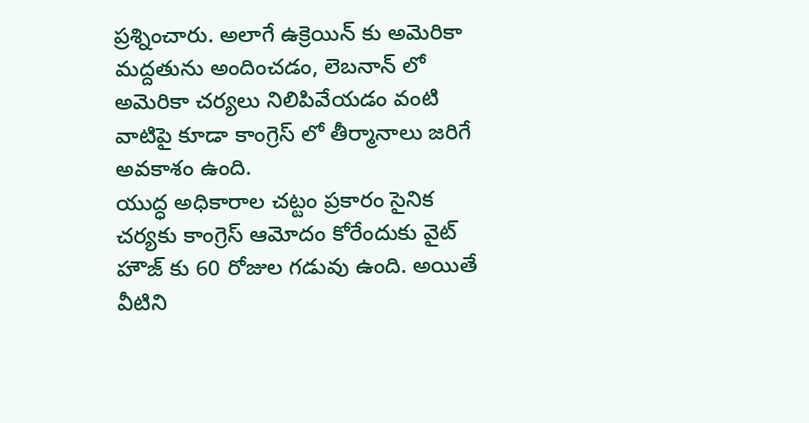ప్రశ్నించారు. అలాగే ఉక్రెయిన్ కు అమెరికా మద్దతును అందించడం, లెబనాన్ లో అమెరికా చర్యలు నిలిపివేయడం వంటి వాటిపై కూడా కాంగ్రెస్ లో తీర్మానాలు జరిగే అవకాశం ఉంది.
యుద్ధ అధికారాల చట్టం ప్రకారం సైనిక చర్యకు కాంగ్రెస్ ఆమోదం కోరేందుకు వైట్ హౌజ్ కు 60 రోజుల గడువు ఉంది. అయితే వీటిని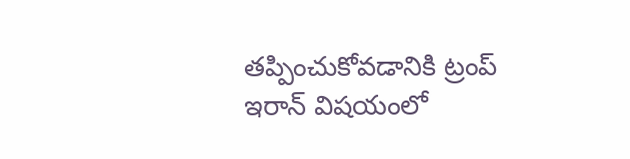తప్పించుకోవడానికి ట్రంప్ ఇరాన్ విషయంలో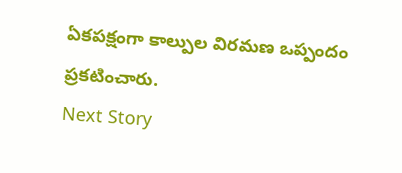ఏకపక్షంగా కాల్పుల విరమణ ఒప్పందం ప్రకటించారు.
Next Story